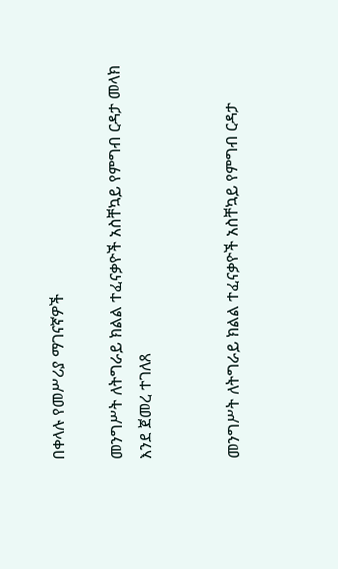በቀላሉ የመሥሪያ ማገናኛዎች

መንግሥት ለትግራይ ክልል ተፈናቃዮች አስቸኳይ የምግብ ርዳታ መላክ እንደ ጀመረ ተገለጸ


መንግሥት ለትግራይ ክልል ተፈናቃዮች አስቸኳይ የምግብ ርዳታ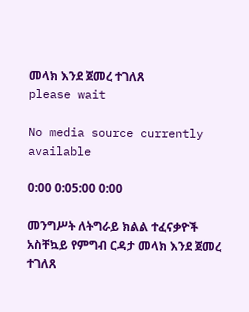መላክ እንደ ጀመረ ተገለጸ
please wait

No media source currently available

0:00 0:05:00 0:00

መንግሥት ለትግራይ ክልል ተፈናቃዮች አስቸኳይ የምግብ ርዳታ መላክ እንደ ጀመረ ተገለጸ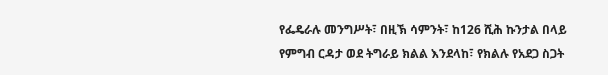የፌዴራሉ መንግሥት፣ በዚኽ ሳምንት፣ ከ126 ሺሕ ኩንታል በላይ የምግብ ርዳታ ወደ ትግራይ ክልል እንደላከ፣ የክልሉ የአደጋ ስጋት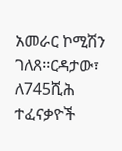አመራር ኮሚሽን ገለጸ፡፡ርዳታው፣ ለ745ሺሕ ተፈናቃዮች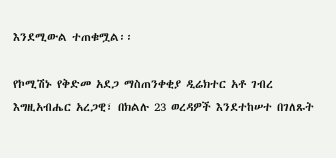እንደሚውል ተጠቁሟል፡፡

የኮሚሽኑ የቅድመ አደጋ ማስጠንቀቂያ ዲሬክተር አቶ ገብረ እግዚአብሔር አረጋዊ፣ በክልሉ 23 ወረዳዎች እንደተከሠተ በገለጹት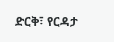ድርቅ፣ የርዳታ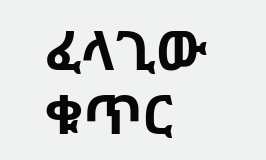ፈላጊው ቁጥር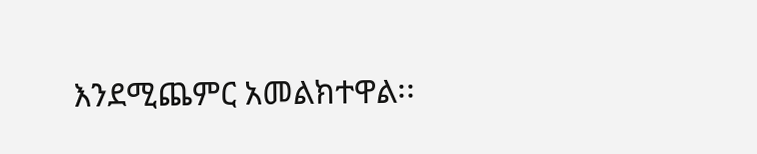እንደሚጨምር አመልክተዋል፡፡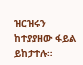ዝርዝሩን ከተያያዘው ፋይል ይከታተሉ።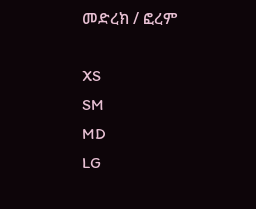መድረክ / ፎረም

XS
SM
MD
LG